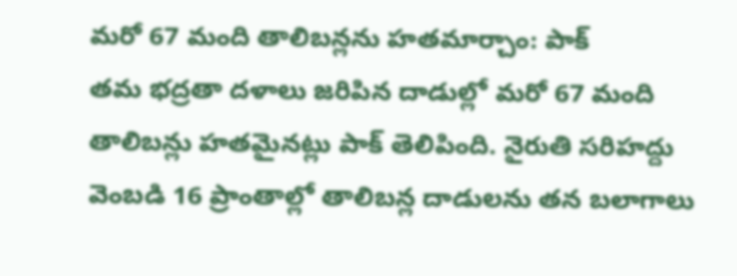మరో 67 మంది తాలిబన్లను హతమార్చాం: పాక్
తమ భద్రతా దళాలు జరిపిన దాడుల్లో మరో 67 మంది తాలిబన్లు హతమైనట్లు పాక్ తెలిపింది. నైరుతి సరిహద్దు వెంబడి 16 ప్రాంతాల్లో తాలిబన్ల దాడులను తన బలాగాలు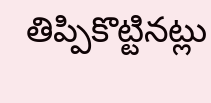తిప్పికొట్టినట్లు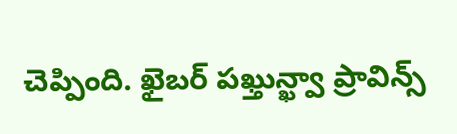చెప్పింది. ఖైబర్ పఖ్తున్ఖ్వా ప్రావిన్స్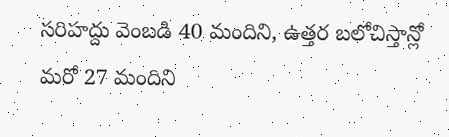సరిహద్దు వెంబడి 40 మందిని, ఉత్తర బలోచిస్తాన్లో మరో 27 మందిని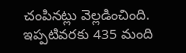చంపినట్లు వెల్లడించింది. ఇప్పటివరకు 435 మంది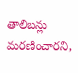తాలిబన్లు మరణించారని,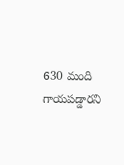630 మంది గాయపడ్డారని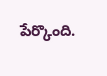పేర్కొంది.